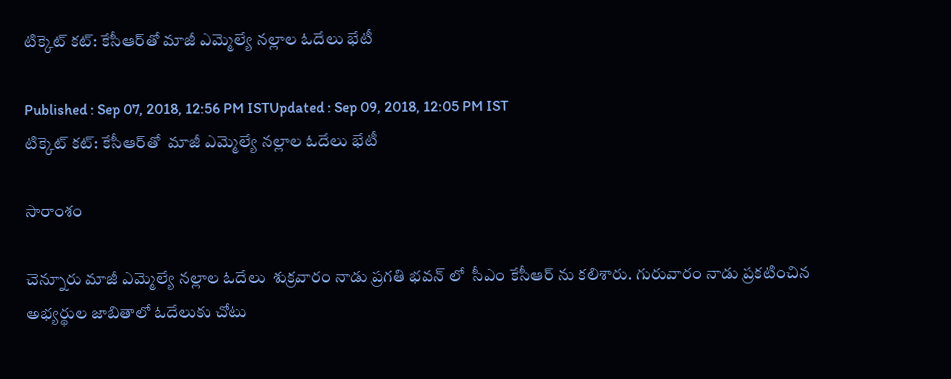టిక్కెట్ కట్: కేసీఆర్‌తో మాజీ ఎమ్మెల్యే నల్లాల ఓదేలు భేటీ

Published : Sep 07, 2018, 12:56 PM ISTUpdated : Sep 09, 2018, 12:05 PM IST
టిక్కెట్ కట్: కేసీఆర్‌తో  మాజీ ఎమ్మెల్యే నల్లాల ఓదేలు భేటీ

సారాంశం

చెన్నూరు మాజీ ఎమ్మెల్యే నల్లాల ఓదేలు  శుక్రవారం నాడు ప్రగతి భవన్ లో  సీఎం కేసీఆర్ ను కలిశారు. గురువారం నాడు ప్రకటించిన అభ్యర్థుల జాబితాలో ఓదేలుకు చోటు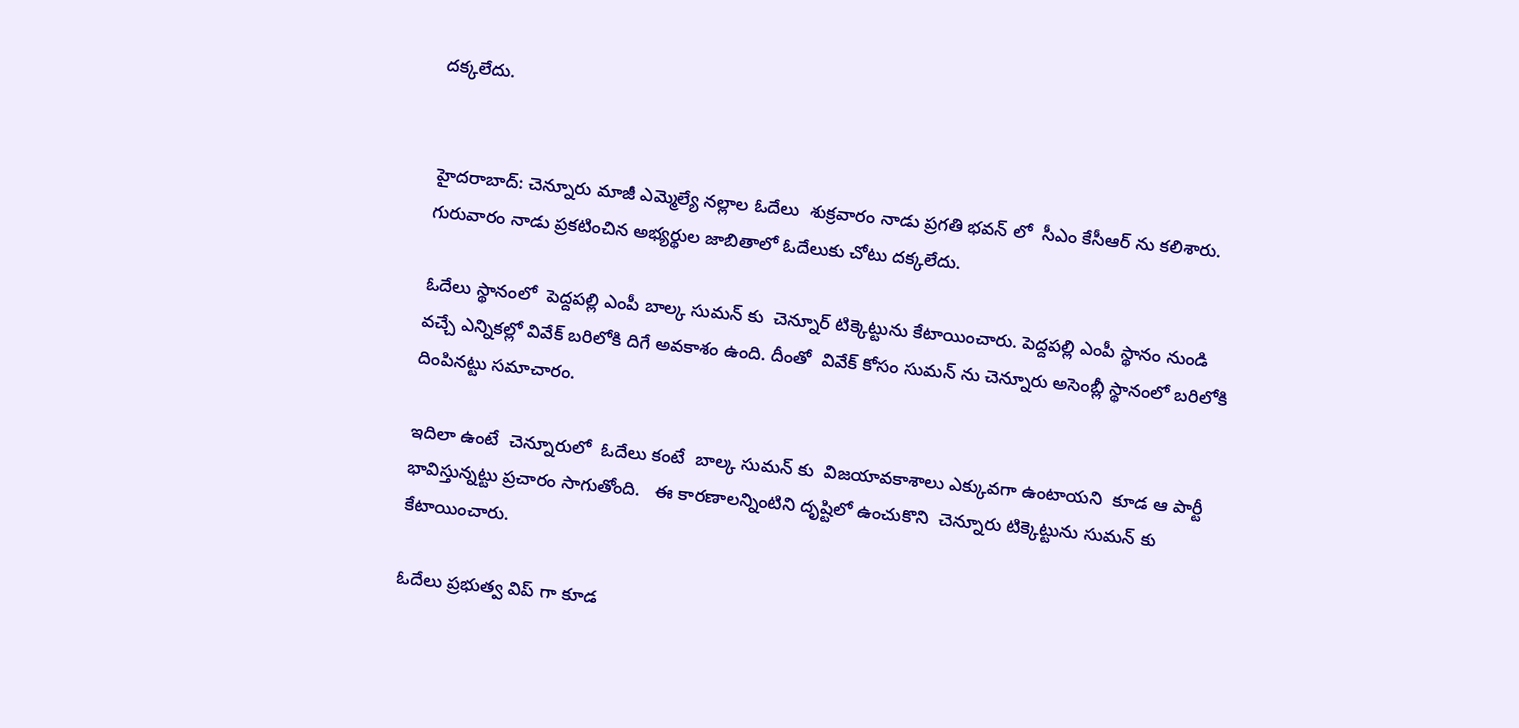దక్కలేదు.


హైదరాబాద్: చెన్నూరు మాజీ ఎమ్మెల్యే నల్లాల ఓదేలు  శుక్రవారం నాడు ప్రగతి భవన్ లో  సీఎం కేసీఆర్ ను కలిశారు. గురువారం నాడు ప్రకటించిన అభ్యర్థుల జాబితాలో ఓదేలుకు చోటు దక్కలేదు.

ఓదేలు స్థానంలో  పెద్దపల్లి ఎంపీ బాల్క సుమన్ కు  చెన్నూర్ టిక్కెట్టును కేటాయించారు. పెద్దపల్లి ఎంపీ స్థానం నుండి  వచ్చే ఎన్నికల్లో వివేక్ బరిలోకి దిగే అవకాశం ఉంది. దీంతో  వివేక్ కోసం సుమన్ ను చెన్నూరు అసెంబ్లీ స్థానంలో బరిలోకి దింపినట్టు సమాచారం.

ఇదిలా ఉంటే  చెన్నూరులో  ఓదేలు కంటే  బాల్క సుమన్ కు  విజయావకాశాలు ఎక్కువగా ఉంటాయని  కూడ ఆ పార్టీ భావిస్తున్నట్టు ప్రచారం సాగుతోంది.   ఈ కారణాలన్నింటిని దృష్టిలో ఉంచుకొని  చెన్నూరు టిక్కెట్టును సుమన్ కు కేటాయించారు.

ఓదేలు ప్రభుత్వ విప్ గా కూడ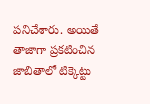పనిచేశారు. అయితే తాజాగా ప్రకటించిన జాబితాలో టిక్కెట్టు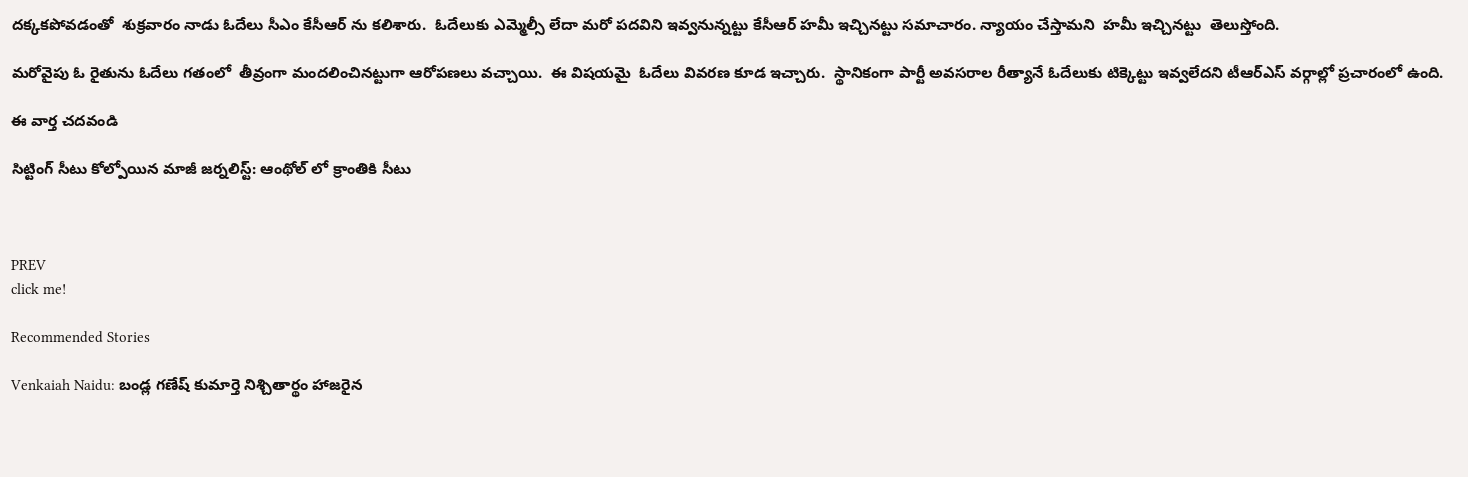దక్కకపోవడంతో  శుక్రవారం నాడు ఓదేలు సీఎం కేసీఆర్ ను కలిశారు.  ఓదేలుకు ఎమ్మెల్సీ లేదా మరో పదవిని ఇవ్వనున్నట్టు కేసీఆర్ హమీ ఇచ్చినట్టు సమాచారం. న్యాయం చేస్తామని  హమీ ఇచ్చినట్టు  తెలుస్తోంది.

మరోవైపు ఓ రైతును ఓదేలు గతంలో  తీవ్రంగా మందలించినట్టుగా ఆరోపణలు వచ్చాయి.  ఈ విషయమై  ఓదేలు వివరణ కూడ ఇచ్చారు.  స్థానికంగా పార్టీ అవసరాల రీత్యానే ఓదేలుకు టిక్కెట్టు ఇవ్వలేదని టీఆర్ఎస్ వర్గాల్లో ప్రచారంలో ఉంది.

ఈ వార్త చదవండి

సిట్టింగ్ సీటు కోల్పోయిన మాజీ జర్నలిస్ట్: ఆంథోల్ లో క్రాంతికి సీటు



PREV
click me!

Recommended Stories

Venkaiah Naidu: బండ్ల గణేష్ కుమార్తె నిశ్చితార్థం హాజరైన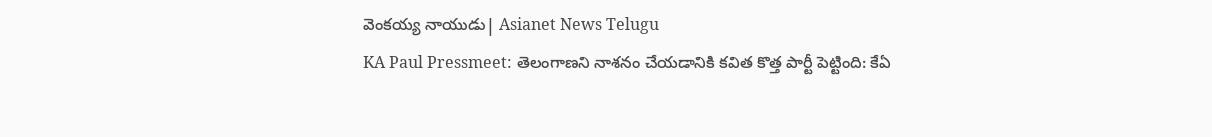వెంకయ్య నాయుడు| Asianet News Telugu
KA Paul Pressmeet: తెలంగాణని నాశనం చేయడానికి కవిత కొత్త పార్టీ పెట్టింది: కేఏ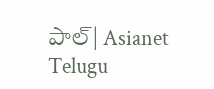పాల్| Asianet Telugu